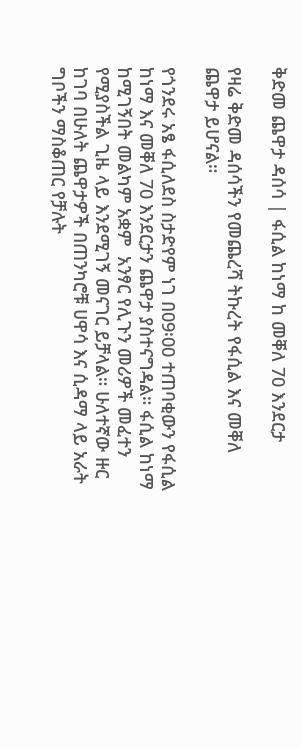ቅድመ ጨዋታ ዳሰሳ | ፋሲል ከነማ ከ መቐለ 70 እንደርታ

የዛሬ ቅድመ ዳሰሳችን የመጨረሻ ትኩረት የፋሲል እና መቐለ ጨዋታ ይሆናል።

የጎንደሩ አፄ ፋሲለደስ ስታድየም ነገ በ09፡00 ተጠባቂውን የፋሲል ከነማ እና መቐለ 70 እንደርታን ጨዋታ ያስተናግዳል። ፋሲል ከነማ ከሚገኝበት መልካም አቋም  አንፃር የሊጉን መሪዎች መፈተን የሚያስችል ጊዜ ላይ እንደሚገኝ መናገር ይቻላል። ሁለተኛው ዙር ከገባ በሁለት ጨዋታዎች በጠንካሮቹ ሀዋሳ እና ሲዳማ ላይ አራት ግቦችን ማስቆጠር የቻሉት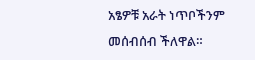አፄዎቹ አራት ነጥቦችንም መሰብሰብ ችለዋል።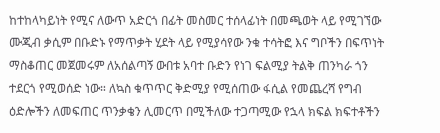ከተከላካይነት የሚና ለውጥ አድርጎ በፊት መስመር ተሰላፊነት በመጫወት ላይ የሚገኘው ሙጂብ ቃሲም በቡድኑ የማጥቃት ሂደት ላይ የሚያሳየው ንቁ ተሳትፎ እና ግቦችን በፍጥነት ማስቆጠር መጀመሩም ለአሰልጣኝ ውበቱ አባተ ቡድን የነገ ፍልሚያ ትልቅ ጠንካራ ጎን ተደርጎ የሚወሰድ ነው። ለኳስ ቁጥጥር ቅድሚያ የሚሰጠው ፋሲል የመጨረሻ የግብ ዕድሎችን ለመፍጠር ጥንቃቄን ሊመርጥ በሚችለው ተጋጣሚው የኋላ ክፍል ክፍተቶችን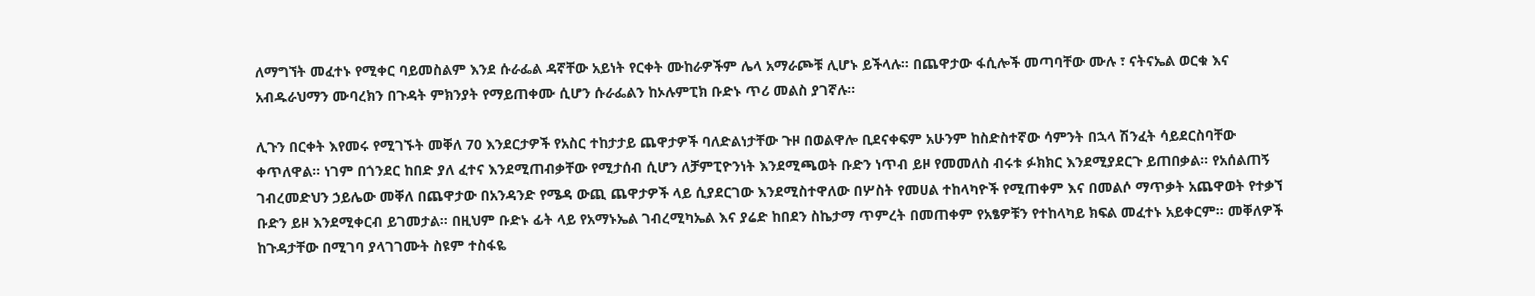ለማግኘት መፈተኑ የሚቀር ባይመስልም እንደ ሱራፌል ዳኛቸው አይነት የርቀት ሙከራዎችም ሌላ አማራጮቹ ሊሆኑ ይችላሉ። በጨዋታው ፋሲሎች መጣባቸው ሙሉ ፣ ናትናኤል ወርቁ እና አብዱራህማን ሙባረክን በጉዳት ምክንያት የማይጠቀሙ ሲሆን ሱራፌልን ከኦሉምፒክ ቡድኑ ጥሪ መልስ ያገኛሉ።

ሊጉን በርቀት እየመሩ የሚገኙት መቐለ 70 እንደርታዎች የአስር ተከታታይ ጨዋታዎች ባለድልነታቸው ጉዞ በወልዋሎ ቢደናቀፍም አሁንም ከስድስተኛው ሳምንት በኋላ ሽንፈት ሳይደርስባቸው ቀጥለዋል። ነገም በጎንደር ከበድ ያለ ፈተና እንደሚጠብቃቸው የሚታሰብ ሲሆን ለቻምፒዮንነት እንደሚጫወት ቡድን ነጥብ ይዞ የመመለስ ብሩቱ ፉክክር እንደሚያደርጉ ይጠበቃል። የአሰልጠኝ ገብረመድህን ኃይሌው መቐለ በጨዋታው በአንዳንድ የሜዳ ውጪ ጨዋታዎች ላይ ሲያደርገው እንደሚስተዋለው በሦስት የመሀል ተከላካዮች የሚጠቀም እና በመልሶ ማጥቃት አጨዋወት የተቃኘ ቡድን ይዞ እንደሚቀርብ ይገመታል። በዚህም ቡድኑ ፊት ላይ የአማኑኤል ገብረሚካኤል እና ያሬድ ከበደን ስኬታማ ጥምረት በመጠቀም የአፄዎቹን የተከላካይ ክፍል መፈተኑ አይቀርም። መቐለዎች ከጉዳታቸው በሚገባ ያላገገሙት ስዩም ተስፋዬ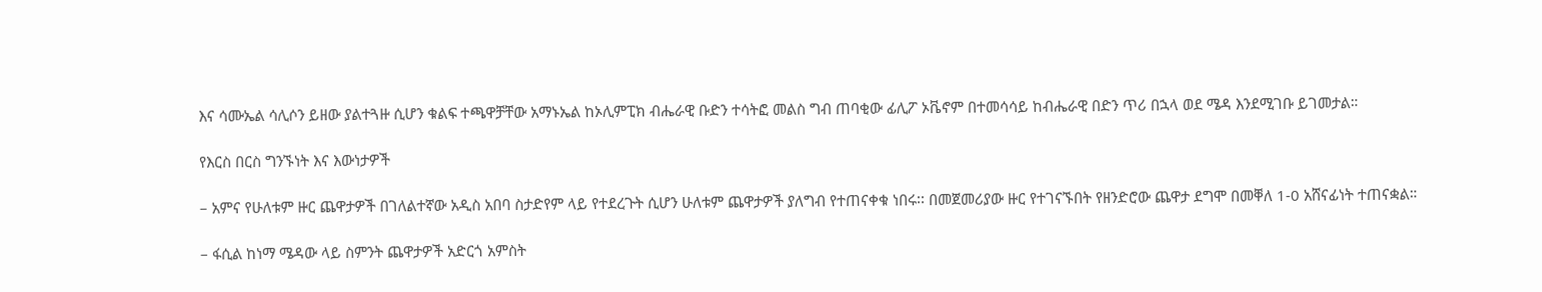እና ሳሙኤል ሳሊሶን ይዘው ያልተጓዙ ሲሆን ቁልፍ ተጫዋቻቸው አማኑኤል ከኦሊምፒክ ብሔራዊ ቡድን ተሳትፎ መልስ ግብ ጠባቂው ፊሊፖ ኦቬኖም በተመሳሳይ ከብሔራዊ በድን ጥሪ በኋላ ወደ ሜዳ እንደሚገቡ ይገመታል።

የእርስ በርስ ግንኙነት እና እውነታዎች

– አምና የሁለቱም ዙር ጨዋታዎች በገለልተኛው አዲስ አበባ ስታድየም ላይ የተደረጉት ሲሆን ሁለቱም ጨዋታዎች ያለግብ የተጠናቀቁ ነበሩ፡፡ በመጀመሪያው ዙር የተገናኙበት የዘንድሮው ጨዋታ ደግሞ በመቐለ 1-0 አሸናፊነት ተጠናቋል።

– ፋሲል ከነማ ሜዳው ላይ ስምንት ጨዋታዎች አድርጎ አምስት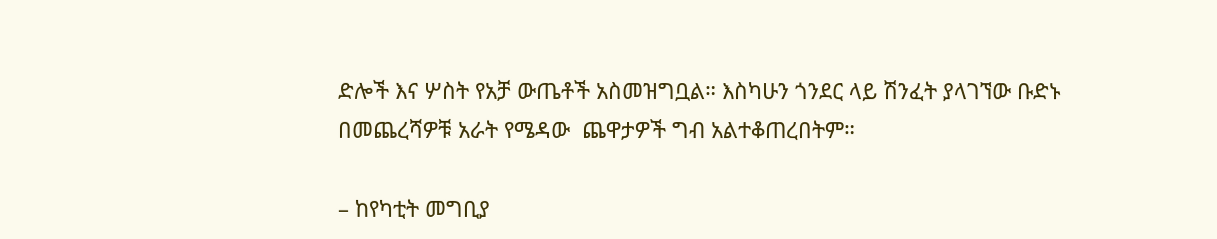ድሎች እና ሦስት የአቻ ውጤቶች አስመዝግቧል። እስካሁን ጎንደር ላይ ሽንፈት ያላገኘው ቡድኑ በመጨረሻዎቹ አራት የሜዳው  ጨዋታዎች ግብ አልተቆጠረበትም።

– ከየካቲት መግቢያ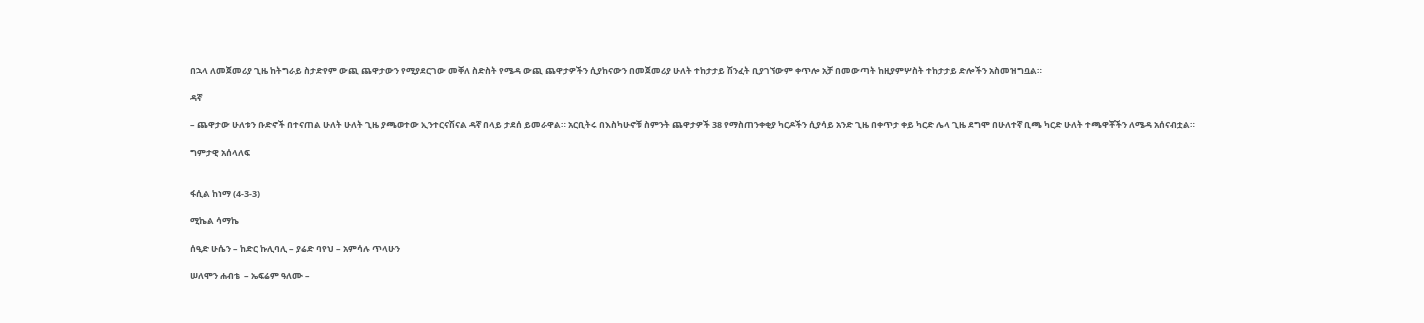በኋላ ለመጀመሪያ ጊዜ ከትግራይ ስታድየም ውጪ ጨዋታውን የሚያደርገው መቐለ ስድስት የሜዳ ውጪ ጨዋታዎችን ሲያከናውን በመጀመሪያ ሁለት ተከታታይ ሽንፈት ቢያገኘውም ቀጥሎ አቻ በመውጣት ከዚያምሦስት ተከታታይ ድሎችን አስመዝግቧል።

ዳኛ

– ጨዋታው ሁለቱን ቡድኖች በተናጠል ሁለት ሁለት ጊዜ ያጫወተው ኢንተርናሽናል ዳኛ በላይ ታደሰ ይመራዋል። አርቢትሩ በእስካሁኖቹ ስምንት ጨዋታዎች 38 የማስጠንቀቂያ ካርዶችን ሲያሳይ አንድ ጊዜ በቀጥታ ቀይ ካርድ ሌላ ጊዜ ደግሞ በሁለተኛ ቢጫ ካርድ ሁለት ተጫዋቾችን ለሜዳ አሰናብቷል።

ግምታዊ አሰላለፍ


ፋሲል ከነማ (4-3-3)

ሚኬል ሳማኬ

ሰዒድ ሁሴን – ከድር ኩሊባሊ – ያሬድ ባየህ – አምሳሉ ጥላሁን

ሠለሞን ሐብቴ  – ኤፍሬም ዓለሙ –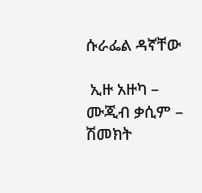ሱራፌል ዳኛቸው

 ኢዙ አዙካ – ሙጂብ ቃሲም –  ሽመክት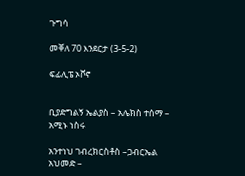ጉግሳ

መቐለ 70 እንደርታ (3-5-2)

ፍፊሊፔ ኦቮኖ


ቢያድግልኝ ኤልያስ – አሌክስ ተሰማ – አሚኑ ነስሩ

አንተነህ ገብረክርስቶስ –ጋብርኤል አህመድ –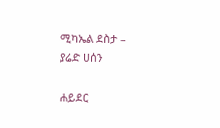ሚካኤል ደስታ – ያሬድ ሀሰን

ሐይደር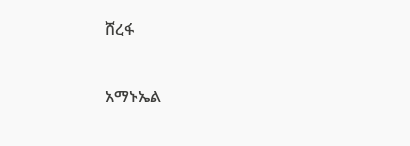ሸረፋ


አማኑኤል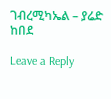ገብረሚካኤል – ያሬድ ከበደ

Leave a Reply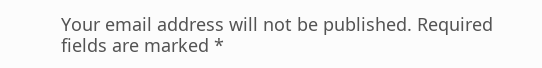Your email address will not be published. Required fields are marked *